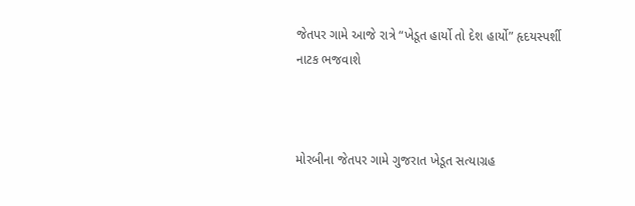જેતપર ગામે આજે રાત્રે “ખેડૂત હાર્યો તો દેશ હાર્યો” હૃદયસ્પર્શી નાટક ભજવાશે



મોરબીના જેતપર ગામે ગુજરાત ખેડૂત સત્યાગ્રહ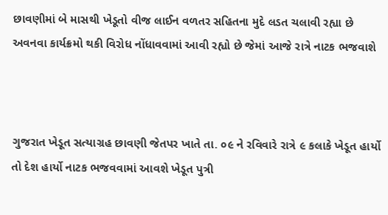છાવણીમાં બે માસથી ખેડૂતો વીજ લાઈન વળતર સહિતના મુદે લડત ચલાવી રહ્યા છે અવનવા કાર્યક્રમો થકી વિરોધ નોંધાવવામાં આવી રહ્યો છે જેમાં આજે રાત્રે નાટક ભજવાશે



ગુજરાત ખેડૂત સત્યાગ્રહ છાવણી જેતપર ખાતે તા. ૦૯ ને રવિવારે રાત્રે ૯ કલાકે ખેડૂત હાર્યો તો દેશ હાર્યો નાટક ભજવવામાં આવશે ખેડૂત પુત્રી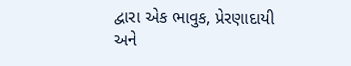દ્વારા એક ભાવુક, પ્રેરણાદાયી અને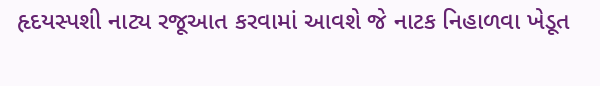હૃદયસ્પશી નાટ્ય રજૂઆત કરવામાં આવશે જે નાટક નિહાળવા ખેડૂત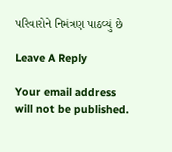પરિવારોને નિમંત્રણ પાઠવ્યું છે

Leave A Reply

Your email address will not be published.